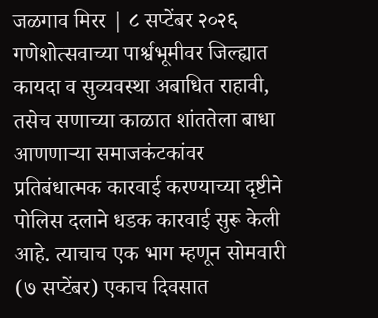जळगाव मिरर | ८ सप्टेंबर २०२६
गणेशोत्सवाच्या पार्श्वभूमीवर जिल्ह्यात कायदा व सुव्यवस्था अबाधित राहावी, तसेच सणाच्या काळात शांततेला बाधा आणणाऱ्या समाजकंटकांवर प्रतिबंधात्मक कारवाई करण्याच्या दृष्टीने पोलिस दलाने धडक कारवाई सुरू केली आहे. त्याचाच एक भाग म्हणून सोमवारी (७ सप्टेंबर) एकाच दिवसात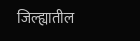जिल्ह्यातील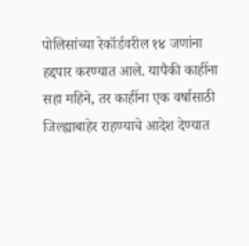पोलिसांच्या रेकॉर्डवरील १४ जणांना हद्दपार करण्यात आले. यापैकी काहींना सहा महिने, तर काहींना एक वर्षासाठी जिल्ह्याबाहेर राहण्याचे आदेश देण्यात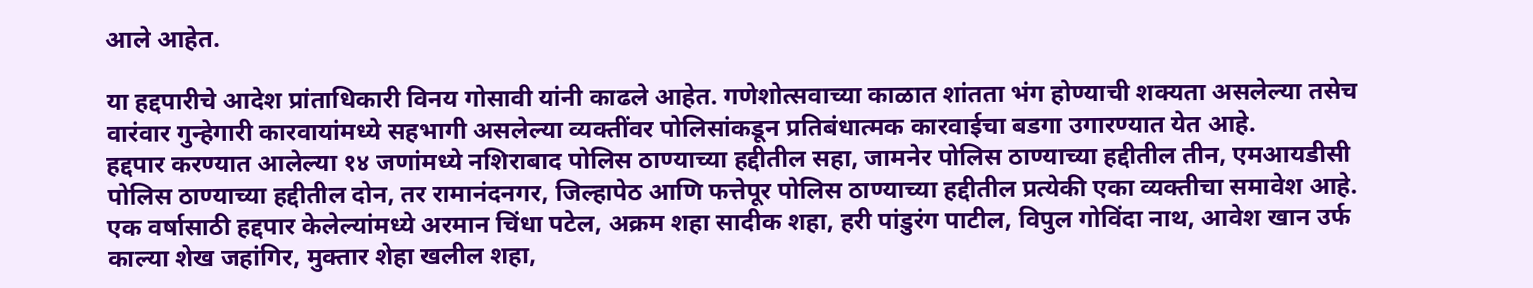आले आहेत.

या हद्दपारीचे आदेश प्रांताधिकारी विनय गोसावी यांनी काढले आहेत. गणेशोत्सवाच्या काळात शांतता भंग होण्याची शक्यता असलेल्या तसेच वारंवार गुन्हेगारी कारवायांमध्ये सहभागी असलेल्या व्यक्तींवर पोलिसांकडून प्रतिबंधात्मक कारवाईचा बडगा उगारण्यात येत आहे.
हद्दपार करण्यात आलेल्या १४ जणांमध्ये नशिराबाद पोलिस ठाण्याच्या हद्दीतील सहा, जामनेर पोलिस ठाण्याच्या हद्दीतील तीन, एमआयडीसी पोलिस ठाण्याच्या हद्दीतील दोन, तर रामानंदनगर, जिल्हापेठ आणि फत्तेपूर पोलिस ठाण्याच्या हद्दीतील प्रत्येकी एका व्यक्तीचा समावेश आहे.
एक वर्षासाठी हद्दपार केलेल्यांमध्ये अरमान चिंधा पटेल, अक्रम शहा सादीक शहा, हरी पांडुरंग पाटील, विपुल गोविंदा नाथ, आवेश खान उर्फ काल्या शेख जहांगिर, मुक्तार शेहा खलील शहा,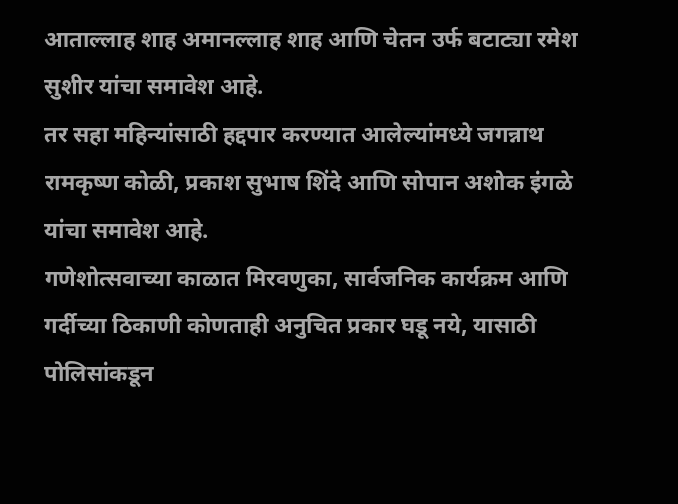आताल्लाह शाह अमानल्लाह शाह आणि चेतन उर्फ बटाट्या रमेश सुशीर यांचा समावेश आहे.
तर सहा महिन्यांसाठी हद्दपार करण्यात आलेल्यांमध्ये जगन्नाथ रामकृष्ण कोळी, प्रकाश सुभाष शिंदे आणि सोपान अशोक इंगळे यांचा समावेश आहे.
गणेशोत्सवाच्या काळात मिरवणुका, सार्वजनिक कार्यक्रम आणि गर्दीच्या ठिकाणी कोणताही अनुचित प्रकार घडू नये, यासाठी पोलिसांकडून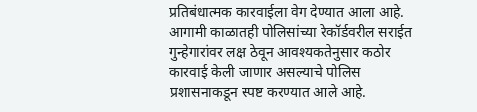प्रतिबंधात्मक कारवाईला वेग देण्यात आला आहे. आगामी काळातही पोलिसांच्या रेकॉर्डवरील सराईत गुन्हेगारांवर लक्ष ठेवून आवश्यकतेनुसार कठोर कारवाई केली जाणार असल्याचे पोलिस प्रशासनाकडून स्पष्ट करण्यात आले आहे.